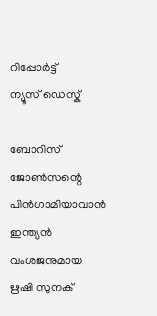റിപ്പോര്‍ട്ട്
ന്യൂസ് ഡെസ്ക്

ബോറിസ് ജോണ്‍സന്റെ പിന്‍ഗാമിയാവാന്‍ ഇന്ത്യന്‍ വംശജനുമായ ഋഷി സുനക്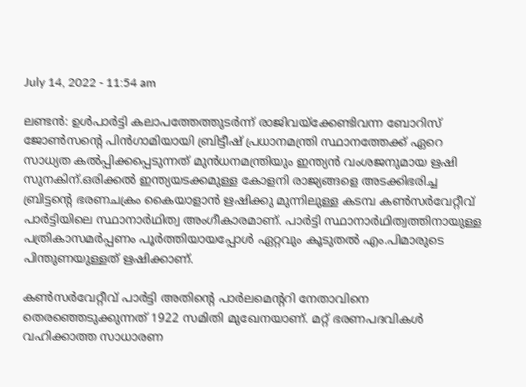July 14, 2022 - 11:54 am

ലണ്ടന്‍: ഉള്‍പാര്‍ട്ടി കലാപത്തേത്തുടര്‍ന്ന് രാജിവയ്ക്കേണ്ടിവന്ന ബോറിസ് ജോണ്‍സന്റെ പിന്‍ഗാമിയായി ബ്രിട്ടീഷ് പ്രധാനമന്ത്രി സ്ഥാനത്തേക്ക് ഏറെ സാധ്യത കല്‍പ്പിക്കപ്പെടുന്നത് മുന്‍ധനമന്ത്രിയും ഇന്ത്യന്‍ വംശജനുമായ ഋഷി സുനകിന്.ഒരിക്കല്‍ ഇന്ത്യയടക്കമുള്ള കോളനി രാജ്യങ്ങളെ അടക്കിഭരിച്ച ബ്രിട്ടന്റെ ഭരണചക്രം കൈയാളാന്‍ ഋഷിക്കു മുന്നിലുള്ള കടമ്പ കണ്‍സര്‍വേറ്റീവ് പാര്‍ട്ടിയിലെ സ്ഥാനാര്‍ഥിത്വ അംഗീകാരമാണ്. പാര്‍ട്ടി സ്ഥാനാര്‍ഥിത്വത്തിനായുള്ള പത്രികാസമര്‍പ്പണം പൂര്‍ത്തിയായപ്പോള്‍ ഏറ്റവും കൂടുതല്‍ എം.പിമാരുടെ പിന്തുണയുള്ളത് ഋഷിക്കാണ്.

കണ്‍സര്‍വേറ്റീവ് പാര്‍ട്ടി അതിന്റെ പാര്‍ലമെന്ററി നേതാവിനെ തെരഞ്ഞെടുക്കുന്നത് 1922 സമിതി മുഖേനയാണ്. മറ്റ് ഭരണപദവികള്‍ വഹിക്കാത്ത സാധാരണ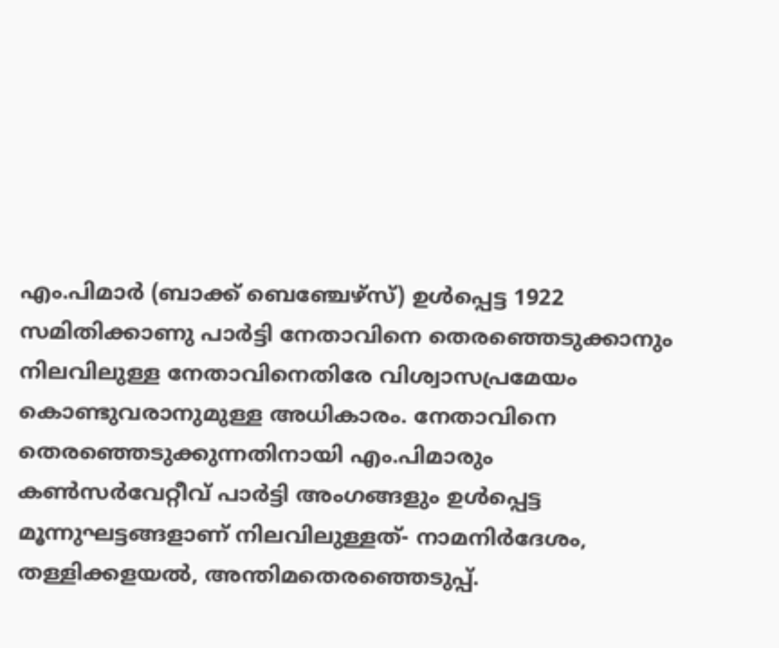എം.പിമാര്‍ (ബാക്ക് ബെഞ്ചേഴ്സ്) ഉള്‍പ്പെട്ട 1922 സമിതിക്കാണു പാര്‍ട്ടി നേതാവിനെ തെരഞ്ഞെടുക്കാനും നിലവിലുള്ള നേതാവിനെതിരേ വിശ്വാസപ്രമേയം കൊണ്ടുവരാനുമുള്ള അധികാരം. നേതാവിനെ തെരഞ്ഞെടുക്കുന്നതിനായി എം.പിമാരും കണ്‍സര്‍വേറ്റീവ് പാര്‍ട്ടി അംഗങ്ങളും ഉള്‍പ്പെട്ട മൂന്നുഘട്ടങ്ങളാണ് നിലവിലുള്ളത്- നാമനിര്‍ദേശം, തള്ളിക്കളയല്‍, അന്തിമതെരഞ്ഞെടുപ്പ്.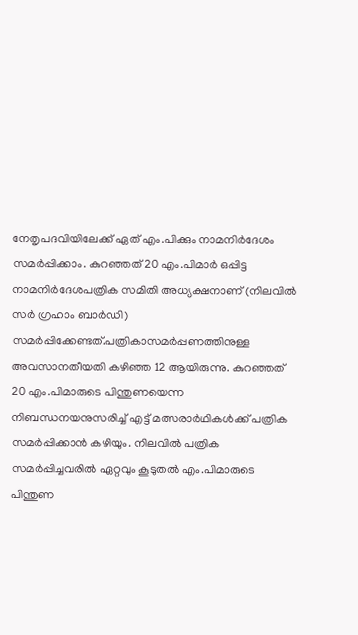നേതൃപദവിയിലേക്ക് ഏത് എം.പിക്കും നാമനിര്‍ദേശം സമര്‍പ്പിക്കാം. കുറഞ്ഞത് 20 എം.പിമാര്‍ ഒപ്പിട്ട നാമനിര്‍ദേശപത്രിക സമിതി അധ്യക്ഷനാണ് (നിലവില്‍ സര്‍ ഗ്രഹാം ബാര്‍ഡി) സമര്‍പ്പിക്കേണ്ടത്.പത്രികാസമര്‍പ്പണത്തിനുള്ള അവസാനതീയതി കഴിഞ്ഞ 12 ആയിരുന്നു. കുറഞ്ഞത് 20 എം.പിമാരുടെ പിന്തുണയെന്ന നിബന്ധനയനുസരിച്ച് എട്ട് മത്സരാര്‍ഥികള്‍ക്ക് പത്രിക സമര്‍പ്പിക്കാന്‍ കഴിയും. നിലവില്‍ പത്രിക സമര്‍പ്പിച്ചവരില്‍ ഏറ്റവും കൂടുതല്‍ എം.പിമാരുടെ പിന്തുണ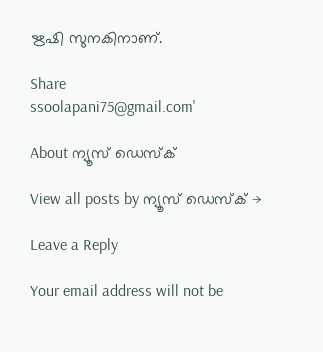ഋഷി സുനകിനാണ്.

Share
ssoolapani75@gmail.com'

About ന്യൂസ് ഡെസ്ക്

View all posts by ന്യൂസ് ഡെസ്ക് →

Leave a Reply

Your email address will not be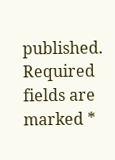published. Required fields are marked *